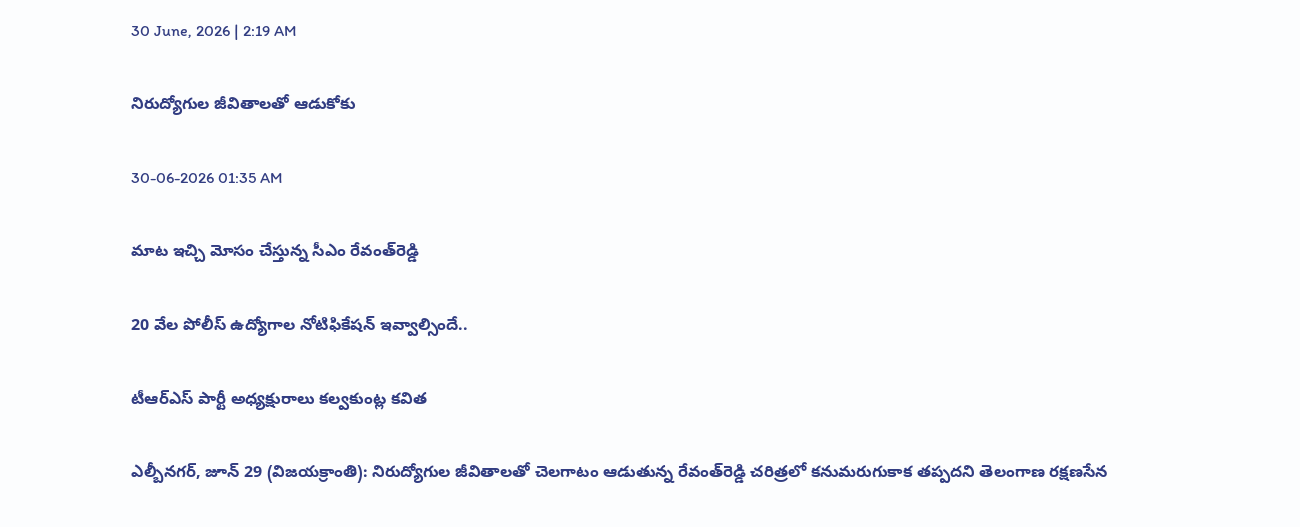30 June, 2026 | 2:19 AM

నిరుద్యోగుల జీవితాలతో ఆడుకోకు

30-06-2026 01:35 AM

మాట ఇచ్చి మోసం చేస్తున్న సీఎం రేవంత్‌రెడ్డి

20 వేల పోలీస్ ఉద్యోగాల నోటిఫికేషన్ ఇవ్వాల్సిందే..

టీఆర్‌ఎస్ పార్టీ అధ్యక్షురాలు కల్వకుంట్ల కవిత

ఎల్బీనగర్, జూన్ 29 (విజయక్రాంతి): నిరుద్యోగుల జీవితాలతో చెలగాటం ఆడుతున్న రేవంత్‌రెడ్డి చరిత్రలో కనుమరుగుకాక తప్పదని తెలంగాణ రక్షణసేన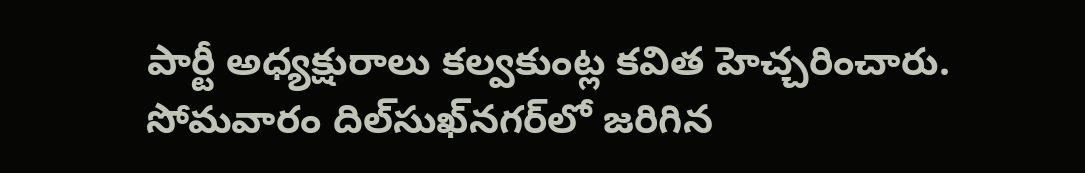పార్టీ అధ్యక్షురాలు కల్వకుంట్ల కవిత హెచ్చరించారు. సోమవారం దిల్‌సుఖ్‌నగర్‌లో జరిగిన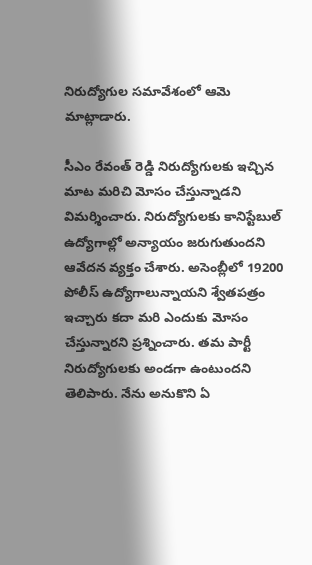నిరుద్యోగుల సమావేశంలో ఆమె మాట్లాడారు.

సీఎం రేవంత్ రెడ్డి నిరుద్యోగులకు ఇచ్చిన మాట మరిచి మోసం చేస్తున్నాడని విమర్శించారు. నిరుద్యోగులకు కానిస్టేబుల్ ఉద్యోగాల్లో అన్యాయం జరుగుతుందని ఆవేదన వ్యక్తం చేశారు. అసెంబ్లీలో 19200 పోలీస్ ఉద్యోగాలున్నాయని శ్వేతపత్రం ఇచ్చారు కదా మరి ఎందుకు మోసం చేస్తున్నారని ప్రశ్నించారు. తమ పార్టీ నిరుద్యోగులకు అండగా ఉంటుందని తెలిపారు. నేను అనుకొని ఏ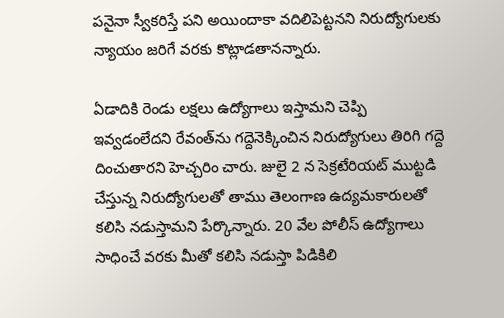పనైనా స్వీకరిస్తే పని అయిందాకా వదిలిపెట్టనని నిరుద్యోగులకు న్యాయం జరిగే వరకు కొట్లాడతానన్నారు.

ఏడాదికి రెండు లక్షలు ఉద్యోగాలు ఇస్తామని చెప్పి ఇవ్వడంలేదని రేవంత్‌ను గద్దెనెక్కించిన నిరుద్యోగులు తిరిగి గద్దె దించుతారని హెచ్చరిం చారు. జులై 2 న సెక్రటేరియట్ ముట్టడి చేస్తున్న నిరుద్యోగులతో తాము తెలంగాణ ఉద్యమకారులతో కలిసి నడుస్తామని పేర్కొన్నారు. 20 వేల పోలీస్ ఉద్యోగాలు సాధించే వరకు మీతో కలిసి నడుస్తా పిడికిలి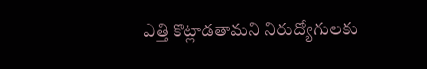ఎత్తి కొట్లాడతామని నిరుద్యోగులకు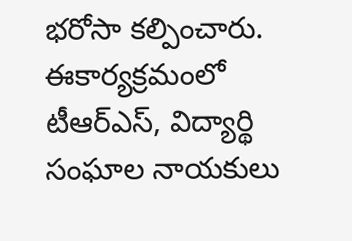భరోసా కల్పించారు. ఈకార్యక్రమంలో టీఆర్‌ఎస్, విద్యార్థి సంఘాల నాయకులు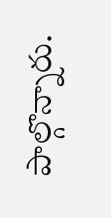పాల్గొన్నారు.